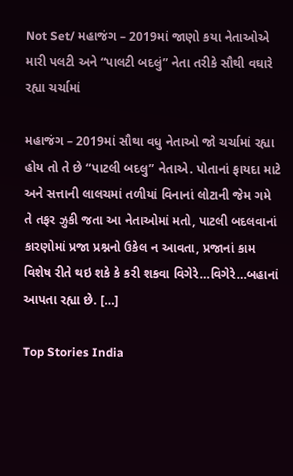Not Set/ મહાજંગ – 2019માં જાણો કયા નેતાઓએ મારી પલટી અને “પાલટી બદલું” નેતા તરીકે સૌથી વઘારે રહ્યા ચર્ચામાં

મહાજંગ – 2019માં સૌથા વધુ નેતાઓ જો ચર્ચામાં રહ્યા હોય તો તે છે “પાટલી બદલુ” નેતાએ. પોતાનાં ફાયદા માટે અને સત્તાની લાલચમાં તળીયાં વિનાનાં લોટાની જેમ ગમે તે તફર ઝુકી જતા આ નેતાઓમાં મતો, પાટલી બદલવાનાં કારણોમાં પ્રજા પ્રશ્નનો ઉકેલ ન આવતા, પ્રજાનાં કામ વિશેષ રીતે થઇ શકે કે કરી શકવા વિગેરે…વિગેરે…બહાનાં આપતા રહ્યા છે. […]

Top Stories India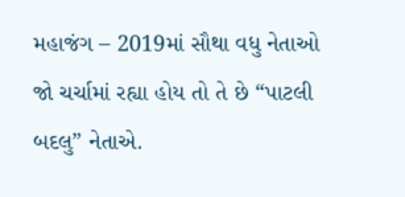મહાજંગ – 2019માં સૌથા વધુ નેતાઓ જો ચર્ચામાં રહ્યા હોય તો તે છે “પાટલી બદલુ” નેતાએ.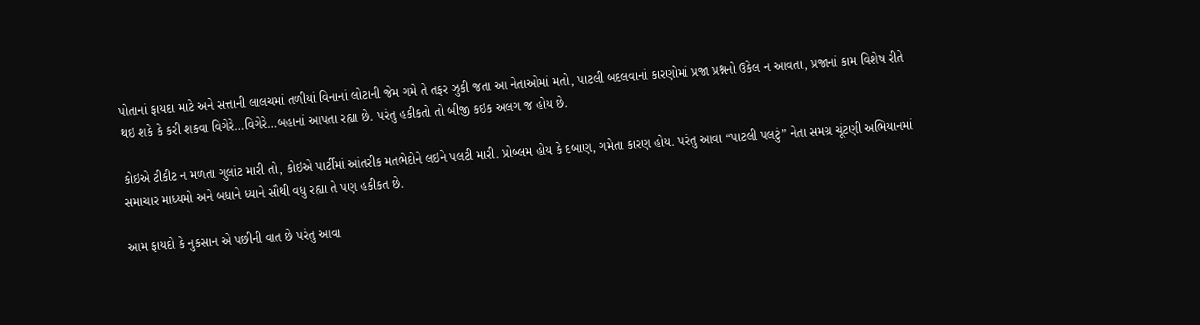પોતાનાં ફાયદા માટે અને સત્તાની લાલચમાં તળીયાં વિનાનાં લોટાની જેમ ગમે તે તફર ઝુકી જતા આ નેતાઓમાં મતો, પાટલી બદલવાનાં કારણોમાં પ્રજા પ્રશ્નનો ઉકેલ ન આવતા, પ્રજાનાં કામ વિશેષ રીતે થઇ શકે કે કરી શકવા વિગેરે…વિગેરે…બહાનાં આપતા રહ્યા છે. પરંતુ હકીકતો તો બીજી કઇક અલગ જ હોય છે.

કોઇએ ટીકીટ ન મળતા ગુલાંટ મારી તો, કોઇએ પાર્ટીમાં આંતરીક મતભેદોને લઇને પલટી મારી. પ્રોબ્લમ હોય કે દબાણ, ગમેતા કારણ હોય. પરંતુ આવા “પાટલી પલટું” નેતા સમગ્ર ચૂંટણી અભિયાનમાં સમાચાર માધ્યમો અને બધાને ધ્યાને સૌથી વધુ રહ્યા તે પણ હકીકત છે.

આમ ફાયદો કે નુકસાન એ પછીની વાત છે પરંતુ આવા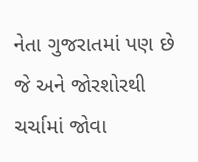નેતા ગુજરાતમાં પણ છે જે અને જોરશોરથી ચર્ચામાં જોવા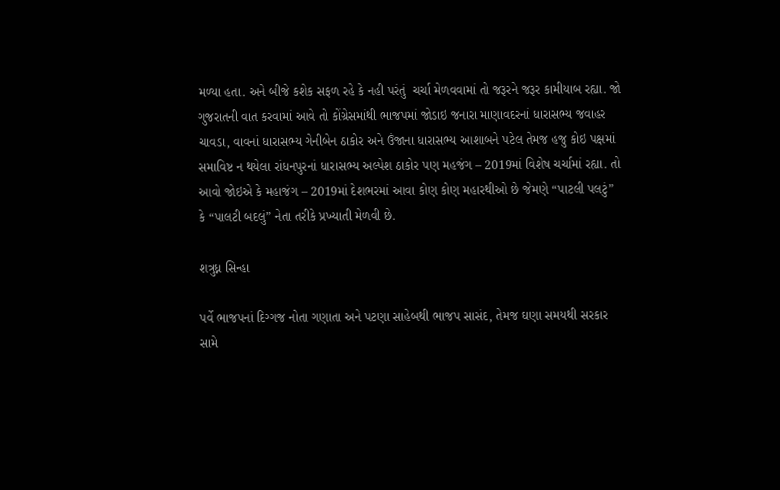મળ્યા હતા. અને બીજે કશેક સફળ રહે કે નહી પરંતું  ચર્ચા મેળવવામાં તો જરૂરને જરૂર કામીયાબ રહ્યા. જો ગુજરાતની વાત કરવામાં આવે તો કોંગ્રેસમાંથી ભાજપમાં જોડાઇ જનારા માણાવદરનાં ધારાસભ્ય જવાહર ચાવડા, વાવનાં ધારાસભ્ય ગેનીબેન ઠાકોર અને ઉંજાના ધારાસભ્ય આશાબને પટેલ તેમજ હજુ કોઇ પક્ષમાં સમાવિષ્ટ ન થયેલા રાંધનપુરનાં ધારાસભ્ય અલ્પેશ ઠાકોર પણ મહજંગ – 2019માં વિશેષ ચર્ચામાં રહ્યા. તો આવો જોઇએ કે મહાજંગ – 2019માં દેશભરમાં આવા કોણ કોણ મહારથીઓ છે જેમણે “પાટલી પલટું” કે “પાલટી બદલું” નેતા તરીકે પ્રખ્યાતી મેળવી છે.

શત્રુધ્ન સિન્હા

પર્વે ભાજપનાં દિગ્ગજ નોતા ગણાતા અને પટણા સાહેબથી ભાજપ સાસંદ, તેમજ ઘણા સમયથી સરકાર સામે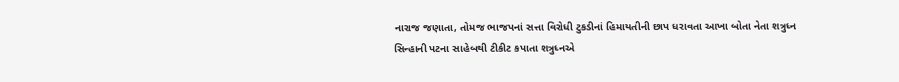નારાજ જણાતા, તોમજ ભાજપનાં સત્તા વિરોધી ટુકડીનાં હિમાયતીની છાપ ધરાવતા આખા બોતા નેતા શત્રુધ્ન સિન્હાની પટના સાહેબથી ટીકીટ કપાતા શત્રુધ્નએ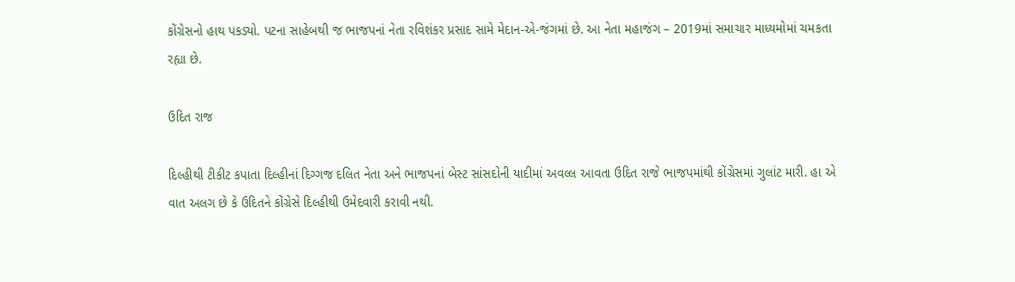કોંગ્રેસનો હાથ પકડ્યો. પટના સાહેબથી જ ભાજપનાં નેતા રવિશંકર પ્રસાદ સામે મેદાન-એ-જંગમાં છે. આ નેતા મહાજંગ – 2019માં સમાચાર માધ્યમોમાં ચમકતા રહ્યા છે.

ઉદિત રાજ

દિલ્હીથી ટીકીટ કપાતા દિલ્હીનાં દિગ્ગજ દલિત નેતા અને ભાજપનાં બેસ્ટ સાંસદોની યાદીમાં અવલ્લ આવતા ઉદિત રાજે ભાજપમાંથી કોંગ્રેસમાં ગુલાંટ મારી. હા એ વાત અલગ છે કે ઉદિતને કોંગ્રેસે દિલ્હીથી ઉમેદવારી કરાવી નથી.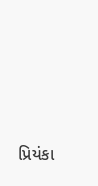પ્રિયંકા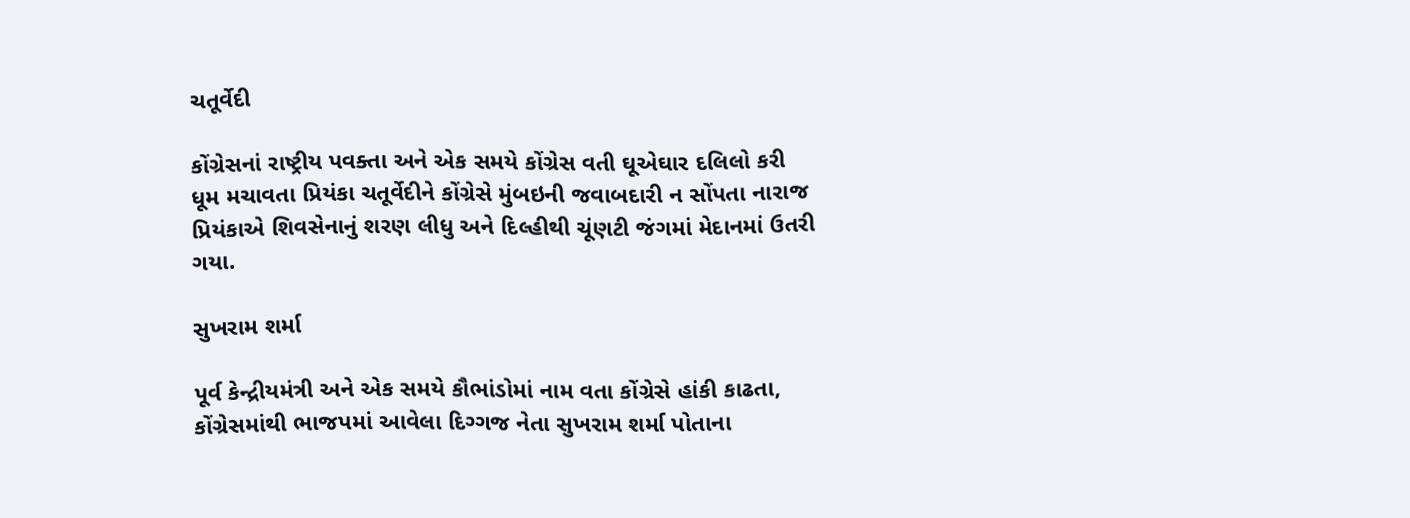ચતૂર્વેદી

કોંગ્રેસનાં રાષ્ટ્રીય પવક્તા અને એક સમયે કોંગ્રેસ વતી ઘૂએઘાર દલિલો કરી ધૂમ મચાવતા પ્રિયંકા ચતૂર્વેદીને કોંગ્રેસે મુંબઇની જવાબદારી ન સોંપતા નારાજ પ્રિયંકાએ શિવસેનાનું શરણ લીધુ અને દિલ્હીથી ચૂંણટી જંગમાં મેદાનમાં ઉતરી ગયા.

સુખરામ શર્મા

પૂર્વ કેન્દ્રીયમંત્રી અને એક સમયે કૌભાંડોમાં નામ વતા કોંગ્રેસે હાંકી કાઢતા, કોંગ્રેસમાંથી ભાજપમાં આવેલા દિગ્ગજ નેતા સુખરામ શર્મા પોતાના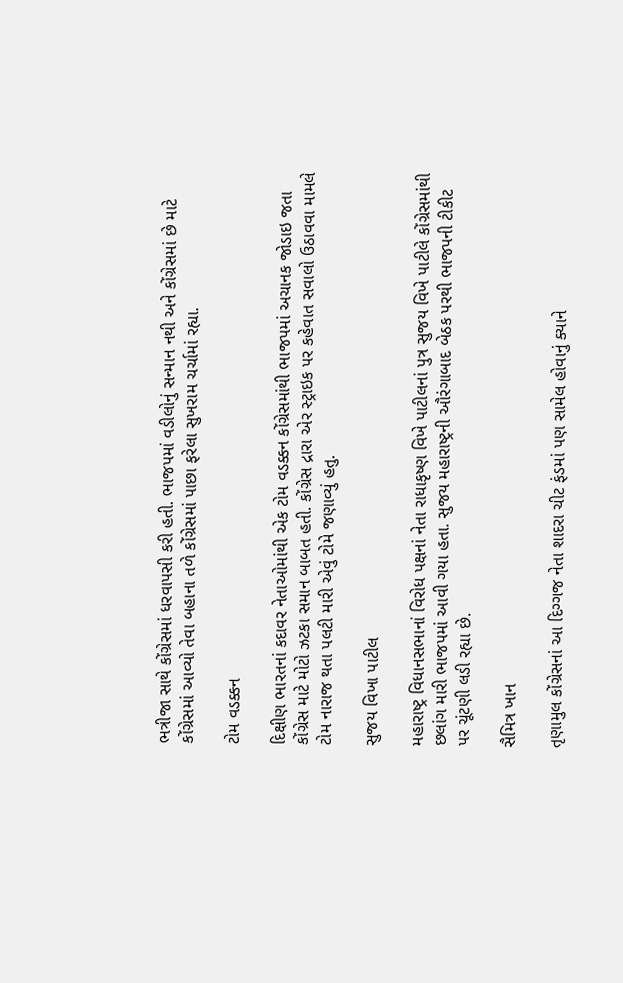ભત્રીજા સાથે કોંગ્રેસમાં ધરવાપસી કરી હતી. ભાજપમાં વડીલોનું સન્માન નથી અને કોંગ્રેસમાં છે માટે કોંગ્રેસમાં આવ્યો તેવા બહાના તળે કોંગ્રેસમાં પાછા ફરેલા સુખરામ ચર્ચામાં રહ્યા.

ટોમ વડક્કન

દિક્ષીણ ભારતનાં કદાવર નેતાઓમાંથી એક ટોમ વડક્કન કોંગ્રેસમાંથી ભાજપમાં અચાનક જોડાઇ જતા કોંગ્રેસ માટે મોટો ઝટકા સમાન બાબત હતી. કોંગ્રેસ દ્રારા એર સ્ટ્રાઇક પર કહેવાત સવાલો ઉઠાવવા મામલે ટોમ નારાજ થતા પલટી મારી એવું ટોમે જણાવ્યું હતુ.

સુજય વિખા પાટીલ

મહારાષ્ટ્ર વિધાનસભાનાં વિરોધ પક્ષનાં નેતા રાધાકૃષ્ણ વિખે પાટીલનાં પુત્ર સુજય વિખે પાટીલે કોંગ્રેસમાંથી છલાંગ મારી ભાજપમાં આવી ગયા હતા. સુજય મહારાષ્ટ્રની ઔરંગાબાદ બેઠક પરથી ભાજપની ટીકીટ પર ચૂંટણી લડી રહ્યા છે.

સૈમિત્ર ખાન

તૃણામુલ કોંગ્રેસનાં આ દિગ્ગજ નેતા શાદરા ચીટ ફંડમાં પણ સામેલ હોવાનું ક્યાને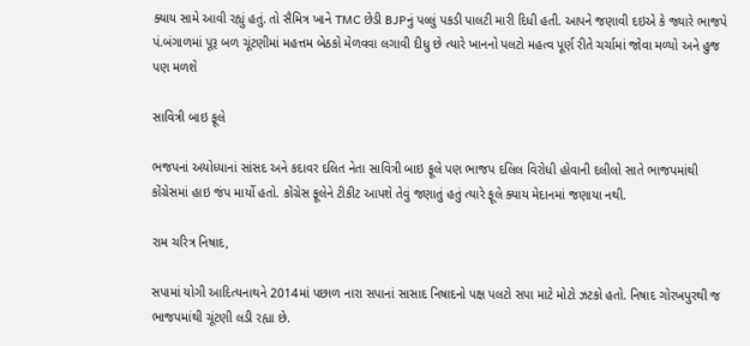ક્યાય સામે આવી રહ્યું હતું. તો સૈમિત્ર ખાને TMC છેડી BJPનું પલ્લું પકડી પાલટી મારી દિધી હતી. આપને જણાવી દઇએ કે જ્યારે ભાજપે પં.બંગાળમાં પૂરૂ બળ ચૂંટણીમાં મહત્તમ બેઠકો મેળવવા લગાવી દીધુ છે ત્યારે ખાનનો પલટો મહત્વ પૂર્ણ રીતે ચર્ચામાં જોવા મળ્યો અને હુજ પણ મળશે

સાવિત્રી બાઇ ફૂલે

ભજપનાં અયોધ્યાનાં સાંસદ અને કદાવર દલિત નેતા સાવિત્રી બાઇ ફૂલે પણ ભાજપ દલિલ વિરોધી હોવાની દલીલો સાતે ભાજપમાંથી કોંગ્રેસમાં હાઇ જંપ માર્યો હતો. કોંગ્રેસ ફૂલેને ટીકીટ આપશે તેવું જણાતું હતું ત્યારે ફૂલે ક્યાય મેદાનમાં જણાયા નથી.

રામ ચરિત્ર નિષાદ,

સપામાં યોગી આદિત્યનાથને 2014માં પછાળ નારા સપાનાં સાસાદ નિષાદનો પક્ષ પલટો સપા માટે મોટો ઝટકો હતો. નિષાદ ગોરખપુરથી જ ભાજપમાંથી ચૂંટણી લડી રહ્યા છે.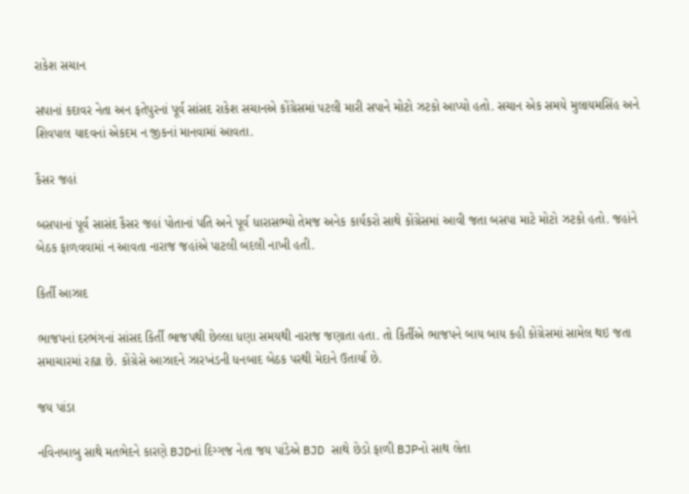રાકેશ સચાન

સપાનાં કદાવર નેતા અન ફતેપુરનાં પૂર્વ સાંસદ રાકેશ સચાનએ કોંગ્રેસમાં પટલી મારી સપાને મોટો ઝટકો આપ્યો હતો. સચાન એક સમયે મુલાયમસિંહ અને શિવપાલ યાદવનાં એકદમ ન જીકનાં માનવામાં આવતા.

કૈસર જહાં

બસપાનાં પૂર્વ સાસંદ કૈસર જહાં પોતાનાં પતિ અને પૂર્વ ધારાસભ્યો તેમજ અનેક કાર્યકરો સાથે કોંગ્રેસમાં આવી જતા બસપા માટે મોટો ઝટકો હતો. જહાંને બેઠક ફાળવવામાં ન આવતા નારાજ જહાંએ પાટલી બદલી નાખી હતી.

કિર્તી આઝાદ

ભાજપનાં દરભંગનાં સાંસદ કિર્તી ભાજપથી છેલ્લા ધણા સમયથી નારાજ જણાતા હતા. તો કિર્તીએ ભાજપને બાય બાય કહી કોંગ્રેસમાં સામેલ થઇ જતા સમાચારમાં રહ્યા છે. કોંગ્રેસે આઝાદને ઝારખંડની ધનબાદ બેઠક પરથી મેદાને ઉતાર્યા છે.

જય પાંડા

નવિનબાબુ સાથે મતભેદને કારણે BJDનાં દિગ્ગજ નેતા જય પાંડેએ BJD સાથે છેડો ફાળી BJPનો સાથ લેતા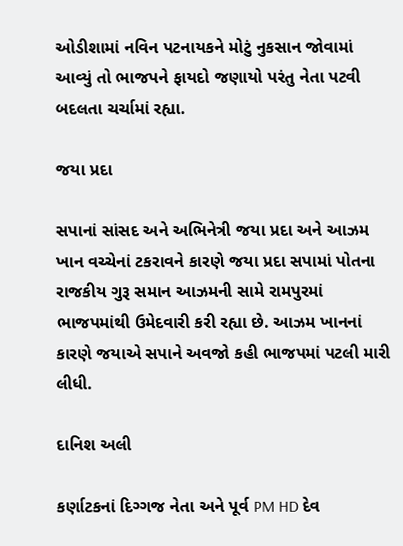ઓડીશામાં નવિન પટનાયકને મોટું નુકસાન જોવામાં આવ્યું તો ભાજપને ફાયદો જણાયો પરંતુ નેતા પટવી બદલતા ચર્ચામાં રહ્યા.

જયા પ્રદા

સપાનાં સાંસદ અને અભિનેત્રી જયા પ્રદા અને આઝમ ખાન વચ્ચેનાં ટકરાવને કારણે જયા પ્રદા સપામાં પોતના રાજકીય ગુરૂ સમાન આઝમની સામે રામપુરમાં ભાજપમાંથી ઉમેદવારી કરી રહ્યા છે. આઝમ ખાનનાં કારણે જયાએ સપાને અવજો કહી ભાજપમાં પટલી મારી લીધી.

દાનિશ અલી

કર્ણાટકનાં દિગ્ગજ નેતા અને પૂર્વ PM HD દેવ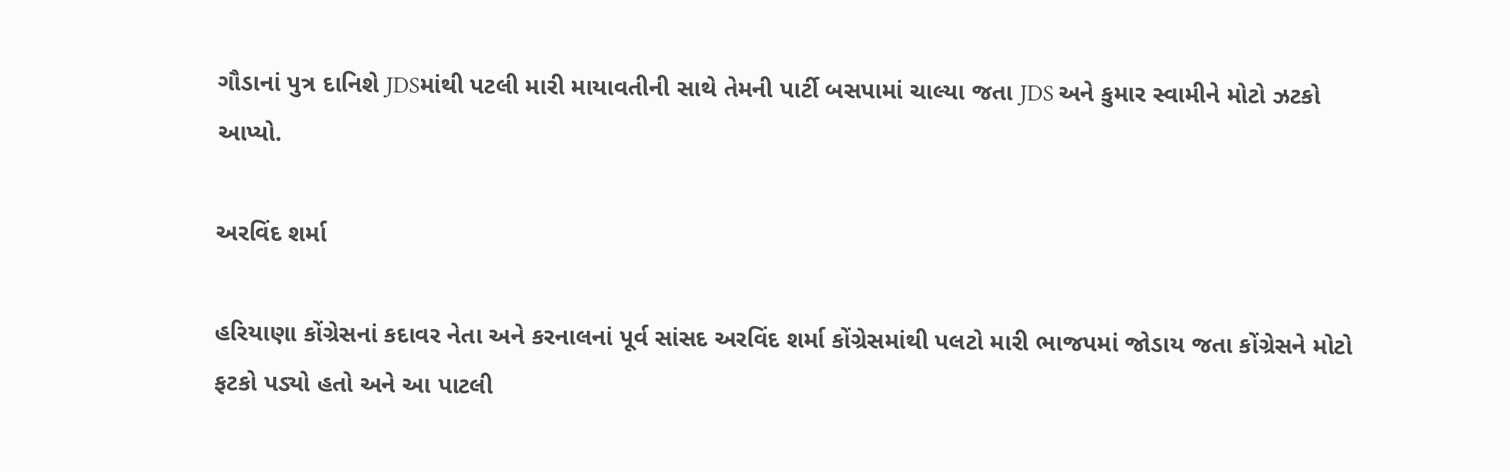ગૌડાનાં પુત્ર દાનિશે JDSમાંથી પટલી મારી માયાવતીની સાથે તેમની પાર્ટી બસપામાં ચાલ્યા જતા JDS અને કુમાર સ્વામીને મોટો ઝટકો આપ્યો.

અરવિંદ શર્મા

હરિયાણા કોંગ્રેસનાં કદાવર નેતા અને કરનાલનાં પૂર્વ સાંસદ અરવિંદ શર્મા કોંગ્રેસમાંથી પલટો મારી ભાજપમાં જોડાય જતા કોંગ્રેસને મોટો ફટકો પડ્યો હતો અને આ પાટલી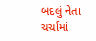બદલું નેતા ચર્ચામાં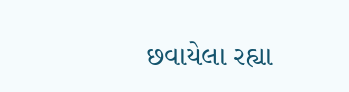છવાયેલા રહ્યા